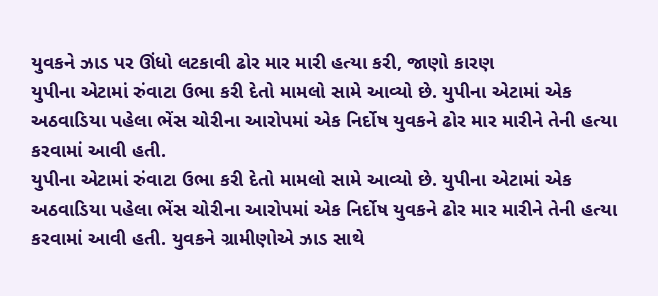યુવકને ઝાડ પર ઊંધો લટકાવી ઢોર માર મારી હત્યા કરી, જાણો કારણ
યુપીના એટામાં રુંવાટા ઉભા કરી દેતો મામલો સામે આવ્યો છે. યુપીના એટામાં એક અઠવાડિયા પહેલા ભેંસ ચોરીના આરોપમાં એક નિર્દોષ યુવકને ઢોર માર મારીને તેની હત્યા કરવામાં આવી હતી.
યુપીના એટામાં રુંવાટા ઉભા કરી દેતો મામલો સામે આવ્યો છે. યુપીના એટામાં એક અઠવાડિયા પહેલા ભેંસ ચોરીના આરોપમાં એક નિર્દોષ યુવકને ઢોર માર મારીને તેની હત્યા કરવામાં આવી હતી. યુવકને ગ્રામીણોએ ઝાડ સાથે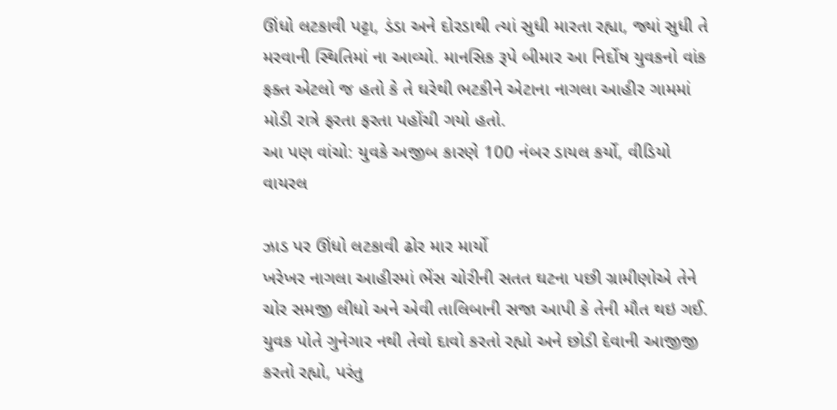ઊંધો લટકાવી પટ્ટા, ડંડા અને દોરડાથી ત્યાં સુધી મારતા રહ્યા, જ્યાં સુધી તે મરવાની સ્થિતિમાં ના આવ્યો. માનસિક રૂપે બીમાર આ નિર્દોષ યુવકનો વાંક ફક્ત એટલો જ હતો કે તે ઘરેથી ભટકીને એટાના નાગલા આહીર ગામમાં મોડી રાત્રે ફરતા ફરતા પહોંચી ગયો હતો.
આ પણ વાંચો: યુવકે અજીબ કારણે 100 નંબર ડાયલ કર્યો, વીડિયો વાયરલ

ઝાડ પર ઊંધો લટકાવી ઢોર માર માર્યો
ખરેખર નાગલા આહીરમાં ભેંસ ચોરીની સતત ઘટના પછી ગ્રામીણોએ તેને ચોર સમજી લીધો અને એવી તાલિબાની સજા આપી કે તેની મૌત થઇ ગઈ. યુવક પોતે ગુનેગાર નથી તેવો દાવો કરતો રહ્યો અને છોડી દેવાની આજીજી કરતો રહ્યો, પરંતુ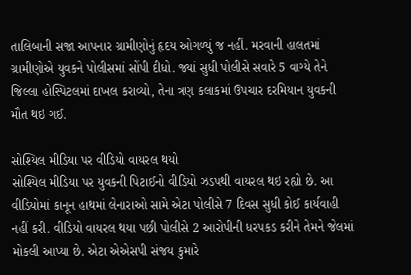તાલિબાની સજા આપનાર ગ્રામીણોનું હૃદય ઓગળ્યું જ નહીં. મરવાની હાલતમાં ગ્રામીણોએ યુવકને પોલીસમાં સોંપી દીધો. જ્યાં સુધી પોલીસે સવારે 5 વાગ્યે તેને જિલ્લા હોસ્પિટલમાં દાખલ કરાવ્યો, તેના ત્રણ કલાકમાં ઉપચાર દરમિયાન યુવકની મૌત થઇ ગઈ.

સોશ્યિલ મીડિયા પર વીડિયો વાયરલ થયો
સોશ્યિલ મીડિયા પર યુવકની પિટાઈનો વીડિયો ઝડપથી વાયરલ થઇ રહ્યો છે. આ વીડિયોમાં કાનૂન હાથમાં લેનારાઓ સામે એટા પોલીસે 7 દિવસ સુધી કોઈ કાર્યવાહી નહીં કરી. વીડિયો વાયરલ થયા પછી પોલીસે 2 આરોપીની ધરપકડ કરીને તેમને જેલમાં મોકલી આપ્યા છે. એટા એએસપી સંજય કુમારે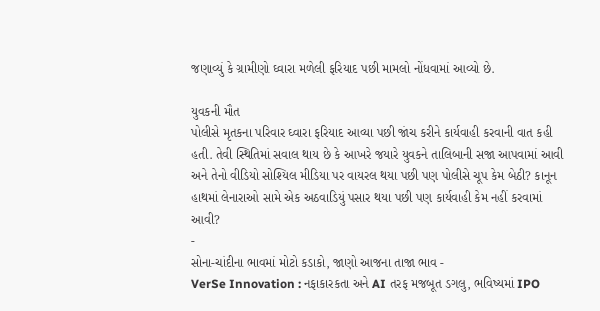જણાવ્યું કે ગ્રામીણો ઘ્વારા મળેલી ફરિયાદ પછી મામલો નોંધવામાં આવ્યો છે.

યુવકની મૌત
પોલીસે મૃતકના પરિવાર ઘ્વારા ફરિયાદ આવ્યા પછી જાંચ કરીને કાર્યવાહી કરવાની વાત કહી હતી. તેવી સ્થિતિમાં સવાલ થાય છે કે આખરે જયારે યુવકને તાલિબાની સજા આપવામાં આવી અને તેનો વીડિયો સોશ્યિલ મીડિયા પર વાયરલ થયા પછી પણ પોલીસે ચૂપ કેમ બેઠી? કાનૂન હાથમાં લેનારાઓ સામે એક અઠવાડિયું પસાર થયા પછી પણ કાર્યવાહી કેમ નહીં કરવામાં આવી?
-
સોના-ચાંદીના ભાવમાં મોટો કડાકો, જાણો આજના તાજા ભાવ -
VerSe Innovation : નફાકારકતા અને AI તરફ મજબૂત ડગલુ, ભવિષ્યમાં IPO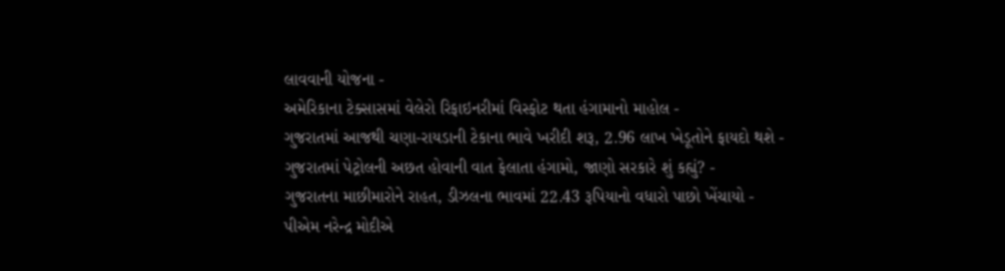લાવવાની યોજના -
અમેરિકાના ટેક્સાસમાં વેલેરો રિફાઇનરીમાં વિસ્ફોટ થતા હંગામાનો માહોલ -
ગુજરાતમાં આજથી ચણા-રાયડાની ટેકાના ભાવે ખરીદી શરૂ, 2.96 લાખ ખેડૂતોને ફાયદો થશે -
ગુજરાતમાં પેટ્રોલની અછત હોવાની વાત ફેલાતા હંગામો, જાણો સરકારે શું કહ્યું? -
ગુજરાતના માછીમારોને રાહત, ડીઝલના ભાવમાં 22.43 રૂપિયાનો વધારો પાછો ખેંચાયો -
પીએમ નરેન્દ્ર મોદીએ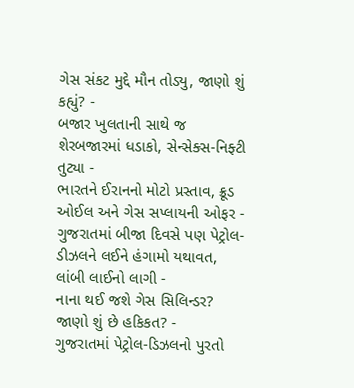ગેસ સંકટ મુદ્દે મૌન તોડ્યુ, જાણો શું કહ્યું? -
બજાર ખુલતાની સાથે જ શેરબજારમાં ધડાકો, સેન્સેક્સ-નિફ્ટી તુટ્યા -
ભારતને ઈરાનનો મોટો પ્રસ્તાવ, ક્રૂડ ઓઈલ અને ગેસ સપ્લાયની ઓફર -
ગુજરાતમાં બીજા દિવસે પણ પેટ્રોલ-ડીઝલને લઈને હંગામો યથાવત, લાંબી લાઈનો લાગી -
નાના થઈ જશે ગેસ સિલિન્ડર? જાણો શું છે હકિકત? -
ગુજરાતમાં પેટ્રોલ-ડિઝલનો પુરતો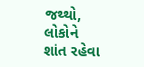જથ્થો, લોકોને શાંત રહેવા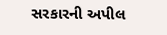સરકારની અપીલ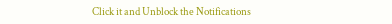Click it and Unblock the Notifications